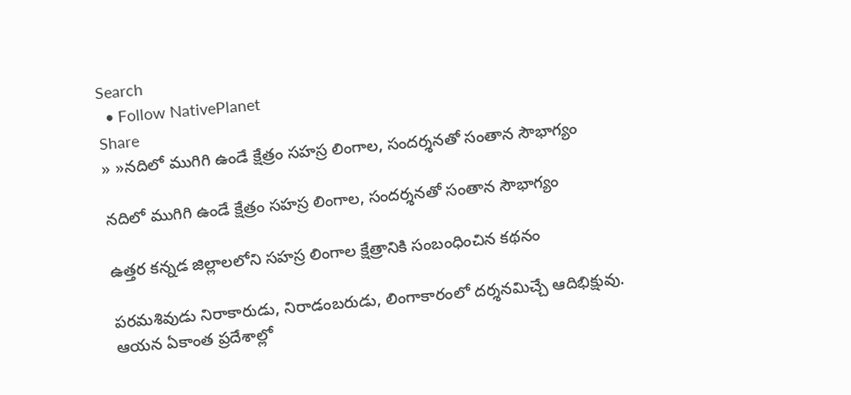Search
  • Follow NativePlanet
Share
» »నదిలో ముగిగి ఉండే క్షేత్రం సహస్ర లింగాల, సందర్శనతో సంతాన సౌభాగ్యం

నదిలో ముగిగి ఉండే క్షేత్రం సహస్ర లింగాల, సందర్శనతో సంతాన సౌభాగ్యం

ఉత్తర కన్నడ జిల్లాలలోని సహస్ర లింగాల క్షేత్రానికి సంబంధించిన కథనం

పరమశివుడు నిరాకారుడు, నిరాడంబరుడు, లింగాకారంలో దర్శనమిచ్చే ఆదిభిక్షువు. ఆయన ఏకాంత ప్రదేశాల్లో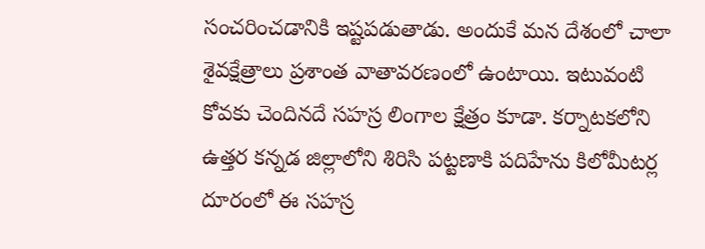సంచరించడానికి ఇష్టపడుతాడు. అందుకే మన దేశంలో చాలా శైవక్షేత్రాలు ప్రశాంత వాతావరణంలో ఉంటాయి. ఇటువంటి కోవకు చెందినదే సహస్ర లింగాల క్షేత్రం కూడా. కర్నాటకలోని ఉత్తర కన్నడ జిల్లాలోని శిరిసి పట్టణాకి పదిహేను కిలోమీటర్ల దూరంలో ఈ సహస్ర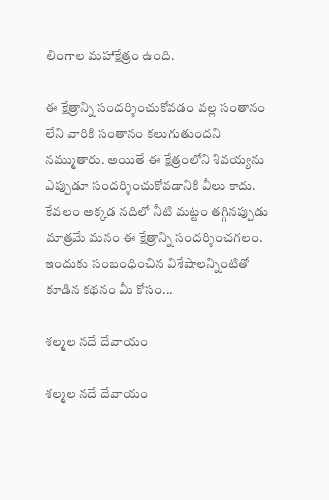లింగాల మహాక్షేత్రం ఉంది.

ఈ క్షేత్రాన్ని సందర్శించుకోవడం వల్ల సంతానం లేని వారికి సంతానం కలుగుతుందని నమ్ముతారు. అయితే ఈ క్షేత్రంలోని శివయ్యను ఎప్పుడూ సందర్శించుకోవడానికి వీలు కాదు. కేవలం అక్కడ నదిలో నీటి మట్టం తగ్గినప్పుడు మాత్రమే మనం ఈ క్షేత్రాన్ని సందర్శించగలం. ఇందుకు సంబంధించిన విశేషాలన్నింటితో కూడిన కథనం మీ కోసం...

శల్మల నదే దేవాయం

శల్మల నదే దేవాయం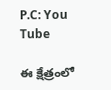P.C: You Tube

ఈ క్షేత్రంలో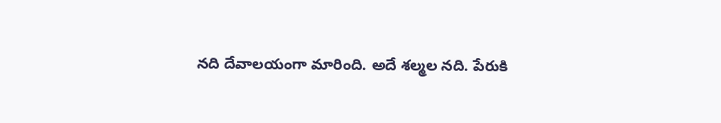నది దేవాలయంగా మారింది. అదే శల్మల నది. పేరుకి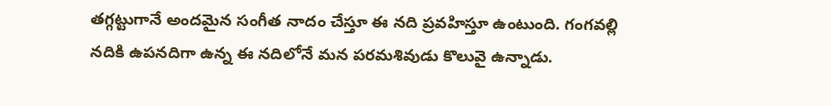తగ్గట్టుగానే అందమైన సంగీత నాదం చేస్తూ ఈ నది ప్రవహిస్తూ ఉంటుంది. గంగవల్లి నదికి ఉపనదిగా ఉన్న ఈ నదిలోనే మన పరమశివుడు కొలువై ఉన్నాడు.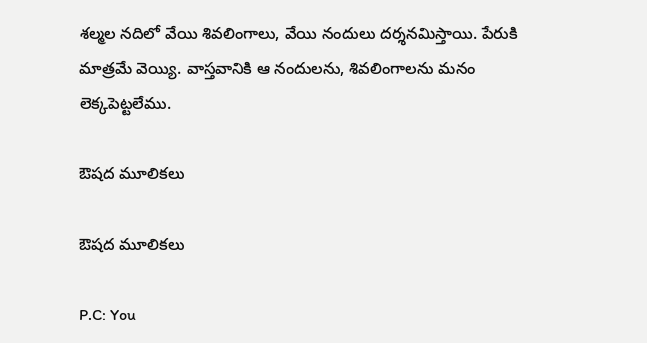శల్మల నదిలో వేయి శివలింగాలు, వేయి నందులు దర్శనమిస్తాయి. పేరుకి మాత్రమే వెయ్యి. వాస్తవానికి ఆ నందులను, శివలింగాలను మనం లెక్కపెట్టలేము.

ఔషద మూలికలు

ఔషద మూలికలు

P.C: You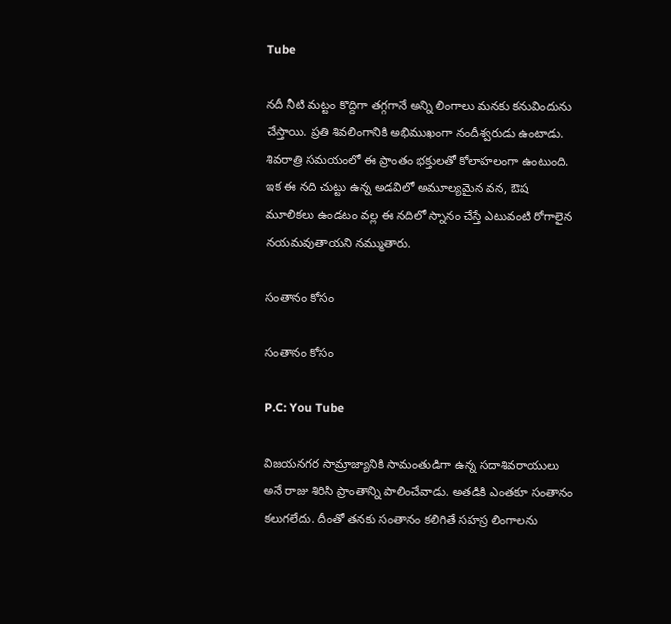Tube

నదీ నీటి మట్టం కొద్దిగా తగ్గగానే అన్ని లింగాలు మనకు కనువిందును చేస్తాయి. ప్రతి శివలింగానికి అభిముఖంగా నందీశ్వరుడు ఉంటాడు. శివరాత్రి సమయంలో ఈ ప్రాంతం భక్తులతో కోలాహలంగా ఉంటుంది. ఇక ఈ నది చుట్టు ఉన్న అడవిలో అమూల్యమైన వన, ఔష మూలికలు ఉండటం వల్ల ఈ నదిలో స్నానం చేస్తే ఎటువంటి రోగాలైన నయమవుతాయని నమ్ముతారు.

సంతానం కోసం

సంతానం కోసం

P.C: You Tube

విజయనగర సామ్రాజ్యానికి సామంతుడిగా ఉన్న సదాశివరాయులు అనే రాజు శిరిసి ప్రాంతాన్ని పాలించేవాడు. అతడికి ఎంతకూ సంతానం కలుగలేదు. దీంతో తనకు సంతానం కలిగితే సహస్ర లింగాలను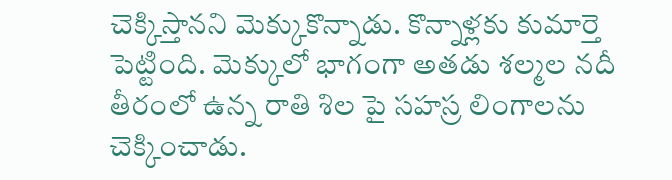చెక్కిస్తానని మెక్కుకొన్నాడు. కొన్నాళ్లకు కుమార్తె పెట్టింది. మెక్కులో భాగంగా అతడు శల్మల నదీ తీరంలో ఉన్న రాతి శిల పై సహస్ర లింగాలను చెక్కించాడు.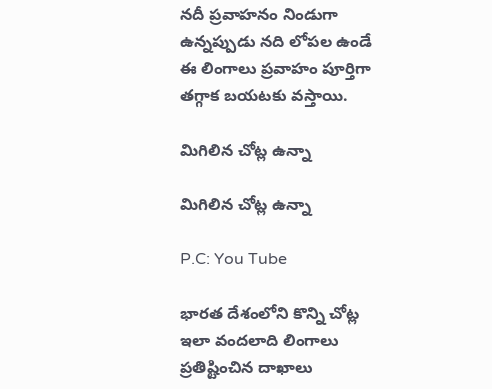నదీ ప్రవాహనం నిండుగా ఉన్నప్పుడు నది లోపల ఉండే ఈ లింగాలు ప్రవాహం పూర్తిగా తగ్గాక బయటకు వస్తాయి.

మిగిలిన చోట్ల ఉన్నా

మిగిలిన చోట్ల ఉన్నా

P.C: You Tube

భారత దేశంలోని కొన్ని చోట్ల ఇలా వందలాది లింగాలు ప్రతిష్టించిన దాఖాలు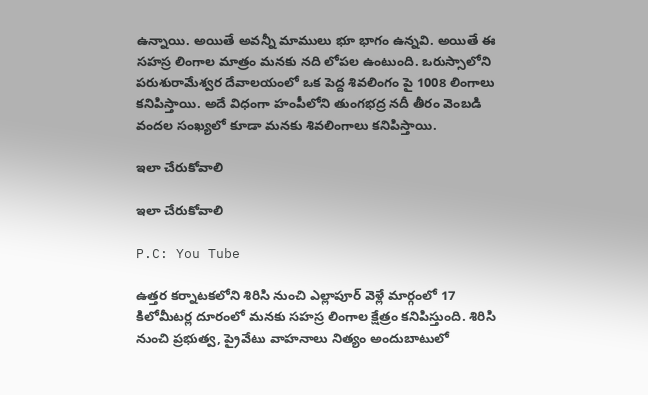ఉన్నాయి. అయితే అవన్నీ మాములు భూ భాగం ఉన్నవి. అయితే ఈ సహస్ర లింగాల మాత్రం మనకు నది లోపల ఉంటుంది. ఒరుస్సాలోని పరుశురామేశ్వర దేవాలయంలో ఒక పెద్ద శివలింగం పై 1008 లింగాలు కనిపిస్తాయి. అదే విధంగా హంపీలోని తుంగభద్ర నదీ తీరం వెంబడి వందల సంఖ్యలో కూడా మనకు శివలింగాలు కనిపిస్తాయి.

ఇలా చేరుకోవాలి

ఇలా చేరుకోవాలి

P.C: You Tube

ఉత్తర కర్నాటకలోని శిరిసి నుంచి ఎల్లాపూర్ వెళ్లే మార్గంలో 17 కిలోమీటర్ల దూరంలో మనకు సహస్ర లింగాల క్షేత్రం కనిపిస్తుంది. శిరిసి నుంచి ప్రభుత్వ, ప్రైవేటు వాహనాలు నిత్యం అందుబాటులో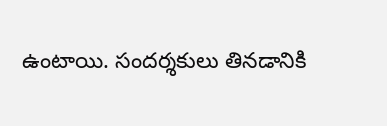ఉంటాయి. సందర్శకులు తినడానికి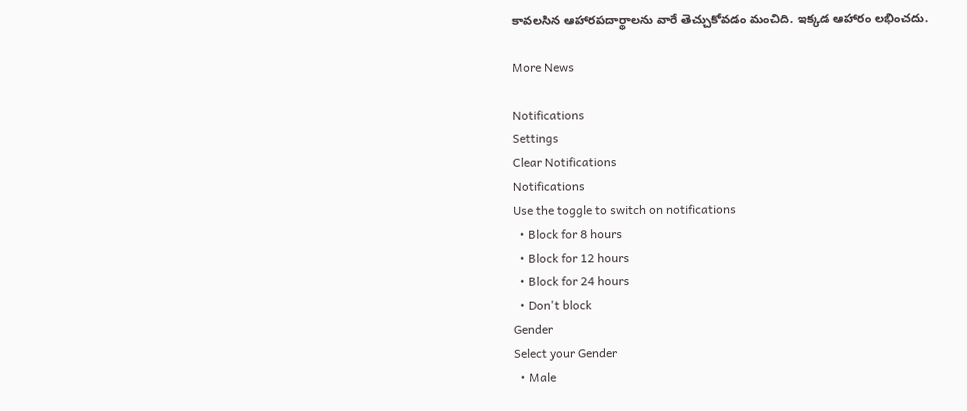కావలసిన ఆహారపదార్థాలను వారే తెచ్చుకోవడం మంచిది. ఇక్కడ ఆహారం లభించదు.

More News

Notifications
Settings
Clear Notifications
Notifications
Use the toggle to switch on notifications
  • Block for 8 hours
  • Block for 12 hours
  • Block for 24 hours
  • Don't block
Gender
Select your Gender
  • Male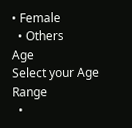• Female
  • Others
Age
Select your Age Range
  •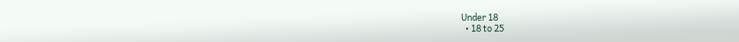Under 18
  • 18 to 25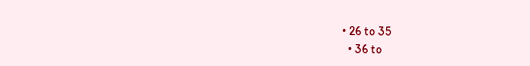• 26 to 35
  • 36 to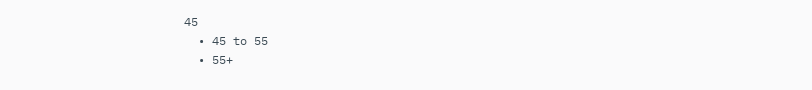45
  • 45 to 55
  • 55+